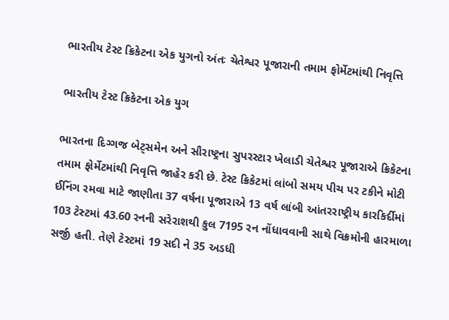ભારતીય ટેસ્ટ ક્રિકેટના એક યુગનો અંતઃ ચેતેશ્વર પૂજારાની તમામ ફોર્મેટમાંથી નિવૃત્તિ

ભારતીય ટેસ્ટ ક્રિકેટના એક યુગ

ભારતના દિગ્ગજ બેટ્સમેન અને સૌરાષ્ટ્રના સુપરસ્ટાર ખેલાડી ચેતેશ્વર પૂજારાએ ક્રિકેટના તમામ ફોર્મેટમાંથી નિવૃત્તિ જાહેર કરી છે. ટેસ્ટ ક્રિકેટમાં લાંબો સમય પીચ પર ટકીને મોટી ઈનિંગ રમવા માટે જાણીતા 37 વર્ષના પૂજારાએ 13 વર્ષ લાંબી આંતરરાષ્ટ્રીય કારકિર્દીમાં 103 ટેસ્ટમાં 43.60 રનની સરેરાશથી કુલ 7195 રન નોંધાવવાની સાથે વિક્રમોની હારમાળા સર્જી હતી. તેણે ટેસ્ટમાં 19 સદી ને 35 અડધી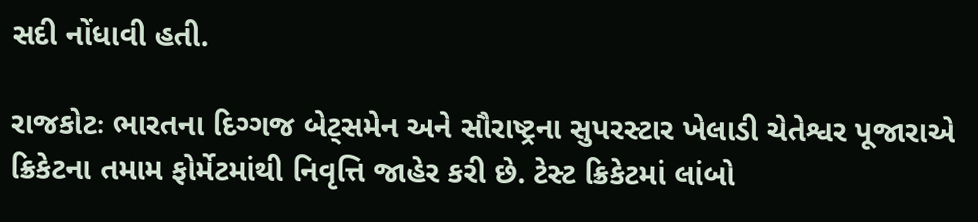સદી નોંધાવી હતી.

રાજકોટઃ ભારતના દિગ્ગજ બેટ્સમેન અને સૌરાષ્ટ્રના સુપરસ્ટાર ખેલાડી ચેતેશ્વર પૂજારાએ ક્રિકેટના તમામ ફોર્મેટમાંથી નિવૃત્તિ જાહેર કરી છે. ટેસ્ટ ક્રિકેટમાં લાંબો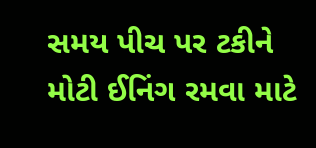સમય પીચ પર ટકીને મોટી ઈનિંગ રમવા માટે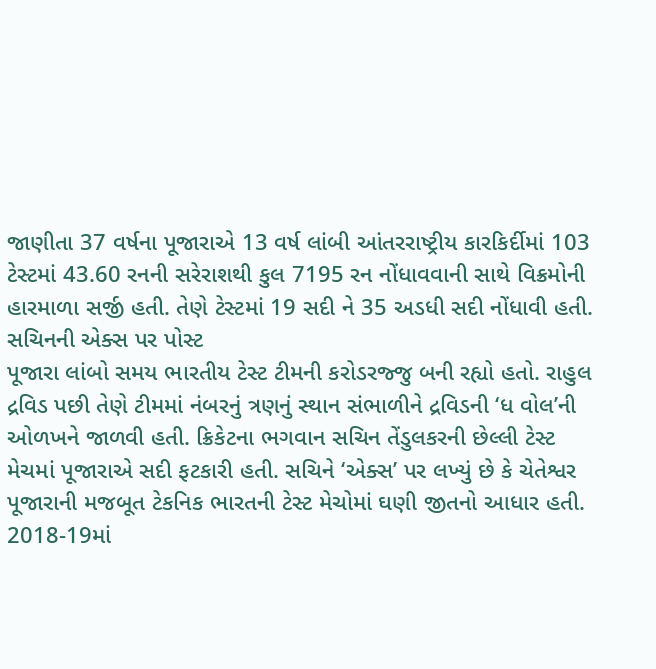જાણીતા 37 વર્ષના પૂજારાએ 13 વર્ષ લાંબી આંતરરાષ્ટ્રીય કારકિર્દીમાં 103 ટેસ્ટમાં 43.60 રનની સરેરાશથી કુલ 7195 રન નોંધાવવાની સાથે વિક્રમોની હારમાળા સર્જી હતી. તેણે ટેસ્ટમાં 19 સદી ને 35 અડધી સદી નોંધાવી હતી.
સચિનની એક્સ પર પોસ્ટ
પૂજારા લાંબો સમય ભારતીય ટેસ્ટ ટીમની કરોડરજ્જુ બની રહ્યો હતો. રાહુલ દ્રવિડ પછી તેણે ટીમમાં નંબરનું ત્રણનું સ્થાન સંભાળીને દ્રવિડની ‘ધ વોલ’ની ઓળખને જાળવી હતી. ક્રિકેટના ભગવાન સચિન તેંડુલકરની છેલ્લી ટેસ્ટ મેચમાં પૂજારાએ સદી ફટકારી હતી. સચિને ‘એક્સ’ પર લખ્યું છે કે ચેતેશ્વર પૂજારાની મજબૂત ટેકનિક ભારતની ટેસ્ટ મેચોમાં ઘણી જીતનો આધાર હતી. 2018-19માં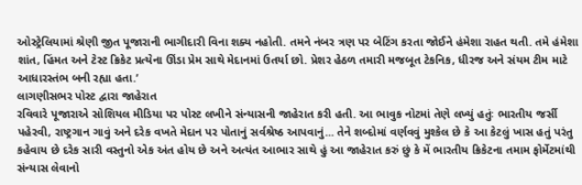ઓસ્ટ્રેલિયામાં શ્રેણી જીત પૂજારાની ભાગીદારી વિના શક્ય નહોતી. તમને નંબર ત્રણ પર બેટિંગ કરતા જોઈને હંમેશા રાહત થતી. તમે હંમેશા શાંત, હિંમત અને ટેસ્ટ ક્રિકેટ પ્રત્યેના ઊંડા પ્રેમ સાથે મેદાનમાં ઉતર્યા છો. પ્રેશર હેઠળ તમારી મજબૂત ટેકનિક, ધીરજ અને સંયમ ટીમ માટે આધારસ્તંભ બની રહ્યા હતા.’
લાગણીસભર પોસ્ટ દ્વારા જાહેરાત
રવિવારે પૂજારાએ સોશિયલ મીડિયા પર પોસ્ટ લખીને સંન્યાસની જાહેરાત કરી હતી. આ ભાવુક નોટમાં તેણે લખ્યું હતુંઃ ભારતીય જર્સી પહેરવી, રાષ્ટ્રગાન ગાવું અને દરેક વખતે મેદાન પર પોતાનું સર્વશ્રેષ્ઠ આપવાનું... તેને શબ્દોમાં વર્ણવવું મુશ્કેલ છે કે આ કેટલું ખાસ હતું પરંતુ કહેવાય છે દરેક સારી વસ્તુનો એક અંત હોય છે અને અત્યંત આભાર સાથે હું આ જાહેરાત કરું છું કે મેં ભારતીય ક્રિકેટના તમામ ફોર્મેટમાંથી સંન્યાસ લેવાનો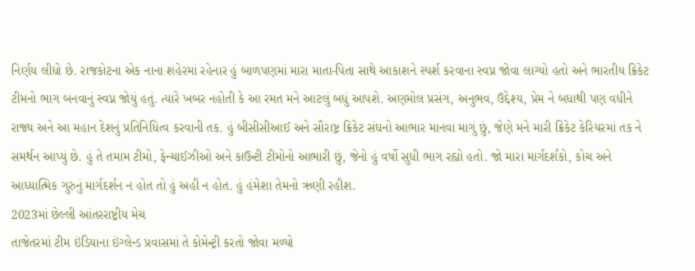નિર્ણય લીધો છે. રાજકોટના એક નાના શહેરમાં રહેનાર હું બાળપણમાં મારા માતા-પિતા સાથે આકાશને સ્પર્શ કરવાના સ્વપ્ન જોવા લાગ્યો હતો અને ભારતીય ક્રિકેટ ટીમનો ભાગ બનવાનું સ્વપ્ન જોયું હતું. ત્યારે ખબર નહોતી કે આ રમત મને આટલું બધું આપશે. અણમોલ પ્રસંગ, અનુભવ, ઉદ્દેશ્ય, પ્રેમ ને બધાથી પણ વધીને રાજ્ય અને આ મહાન દેશનું પ્રતિનિધિત્વ કરવાની તક. હું બીસીસીઆઈ અને સૌરાષ્ટ્ર ક્રિકેટ સંઘનો આભાર માનવા માગું છું, જેણે મને મારી ક્રિકેટ કેરિયરમાં તક ને સમર્થન આપ્યું છે. હું તે તમામ ટીમો, ફેન્ચાઈઝીઓ અને કાઉન્ટી ટીમોનો આભારી છું, જેનો હું વર્ષો સુધી ભાગ રહ્યો હતો. જો મારા માર્ગદર્શકો, કોચ અને આધ્યાત્મિક ગુરુનું માર્ગદર્શન ન હોત તો હું અહીં ન હોત. હું હંમેશા તેમનો ઋણી રહીશ.
2023માં છેલ્લી આંતરરાષ્ટ્રીય મેચ
તાજેતરમાં ટીમ ઇંડિયાના ઇંગ્લેન્ડ પ્રવાસમાં તે કોમેન્ટ્રી કરતો જોવા મળ્યો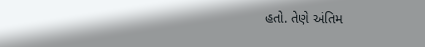હતો. તેણે અંતિમ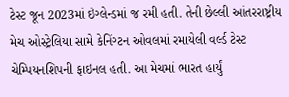ટેસ્ટ જૂન 2023માં ઇંગ્લેન્ડમાં જ રમી હતી. તેની છેલ્લી આંતરરાષ્ટ્રીય મેચ ઓસ્ટ્રેલિયા સામે કેનિંગ્ટન ઓવલમાં રમાયેલી વર્લ્ડ ટેસ્ટ ચેમ્પિયનશિપની ફાઇનલ હતી. આ મેચમાં ભારત હાર્યું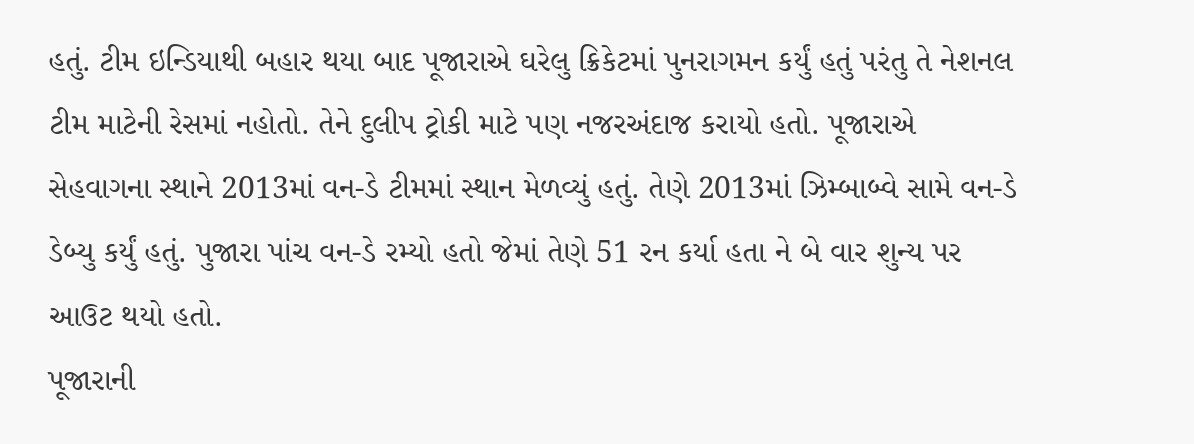હતું. ટીમ ઇન્ડિયાથી બહાર થયા બાદ પૂજારાએ ઘરેલુ ક્રિકેટમાં પુનરાગમન કર્યું હતું પરંતુ તે નેશનલ ટીમ માટેની રેસમાં નહોતો. તેને દુલીપ ટ્રોકી માટે પણ નજરઅંદાજ કરાયો હતો. પૂજારાએ સેહવાગના સ્થાને 2013માં વન-ડે ટીમમાં સ્થાન મેળવ્યું હતું. તેણે 2013માં ઝિમ્બાબ્વે સામે વન-ડે ડેબ્યુ કર્યું હતું. પુજારા પાંચ વન-ડે રમ્યો હતો જેમાં તેણે 51 રન કર્યા હતા ને બે વાર શુન્ય પર આઉટ થયો હતો.
પૂજારાની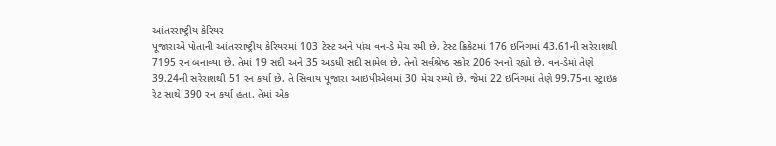આંતરરાષ્ટ્રીય કેરિયર
પૂજારાએ પોતાની આંતરરાષ્ટ્રીય કેરિયરમાં 103 ટેસ્ટ અને પાંચ વન-ડે મેચ રમી છે. ટેસ્ટ ક્રિકેટમાં 176 ઇનિંગમાં 43.61ની સરેરાશથી 7195 રન બનાવ્યા છે. તેમાં 19 સદી અને 35 અડધી સદી સામેલ છે. તેનો સર્વશ્રેષ્ઠ સ્કોર 206 રનનો રહ્યો છે. વન-ડેમાં તેણે 39.24ની સરેરાશથી 51 રન કર્યા છે. તે સિવાય પૂજારા આઇપીએલમાં 30 મેચ રમ્યો છે. જેમાં 22 ઇનિંગમાં તેણે 99.75ના સ્ટ્રાઇક રેટ સાથે 390 રન કર્યા હતા. તેમાં એક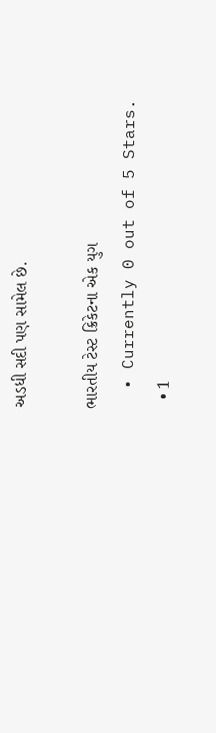અડધી સદી પણ સામેલ છે.

ભારતીય ટેસ્ટ ક્રિકેટના એક યુગ
  • Currently 0 out of 5 Stars.
  • 1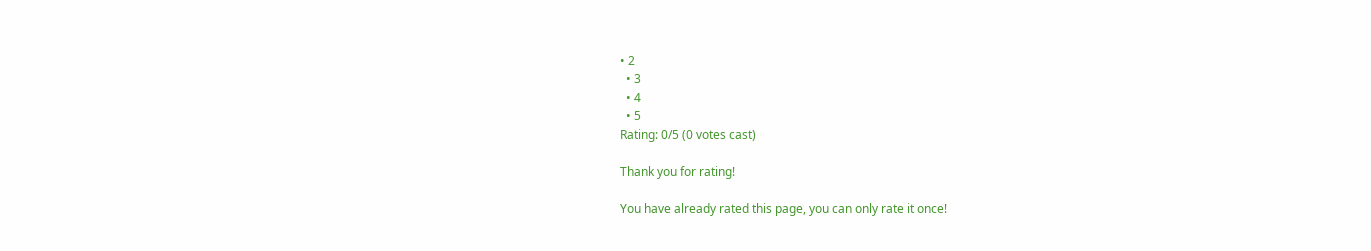• 2
  • 3
  • 4
  • 5
Rating: 0/5 (0 votes cast)

Thank you for rating!

You have already rated this page, you can only rate it once!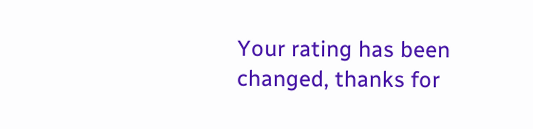Your rating has been changed, thanks for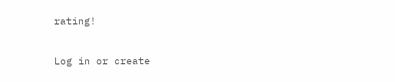rating!

Log in or create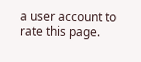a user account to rate this page.